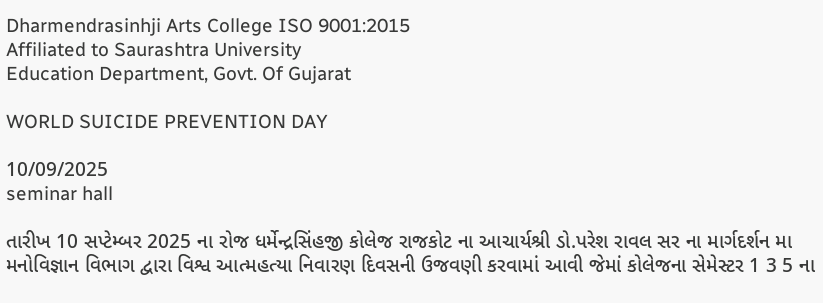Dharmendrasinhji Arts College ISO 9001:2015
Affiliated to Saurashtra University
Education Department, Govt. Of Gujarat

WORLD SUICIDE PREVENTION DAY

10/09/2025
seminar hall

તારીખ 10 સપ્ટેમ્બર 2025 ના રોજ ધર્મેન્દ્રસિંહજી કોલેજ રાજકોટ ના આચાર્યશ્રી ડો.પરેશ રાવલ સર ના માર્ગદર્શન મા મનોવિજ્ઞાન વિભાગ દ્વારા વિશ્વ આત્મહત્યા નિવારણ દિવસની ઉજવણી કરવામાં આવી જેમાં કોલેજના સેમેસ્ટર 1 3 5 ના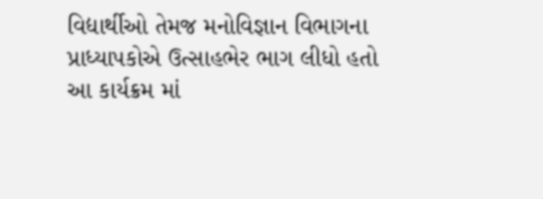વિદ્યાર્થીઓ તેમજ મનોવિજ્ઞાન વિભાગના પ્રાધ્યાપકોએ ઉત્સાહભેર ભાગ લીધો હતો આ કાર્યક્રમ માં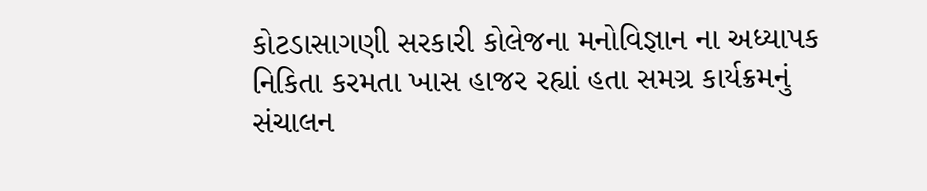કોટડાસાગણી સરકારી કોલેજના મનોવિજ્ઞાન ના અધ્યાપક નિકિતા કરમતા ખાસ હાજર રહ્યાં હતા સમગ્ર કાર્યક્રમનું સંચાલન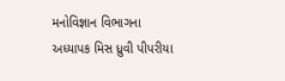મનોવિજ્ઞાન વિભાગના અધ્યાપક મિસ ધ્રુવી પીપરીયા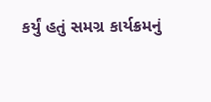કર્યું હતું સમગ્ર કાર્યક્રમનું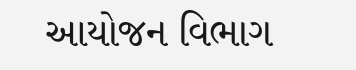આયોજન વિભાગ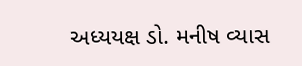અધ્યયક્ષ ડો. મનીષ વ્યાસ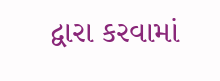દ્વારા કરવામાં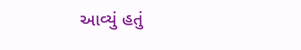આવ્યું હતું